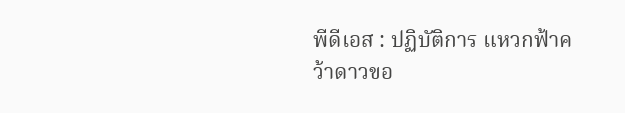พีดีเอส : ปฏิบัติการ แหวกฟ้าคว้าดาวขอ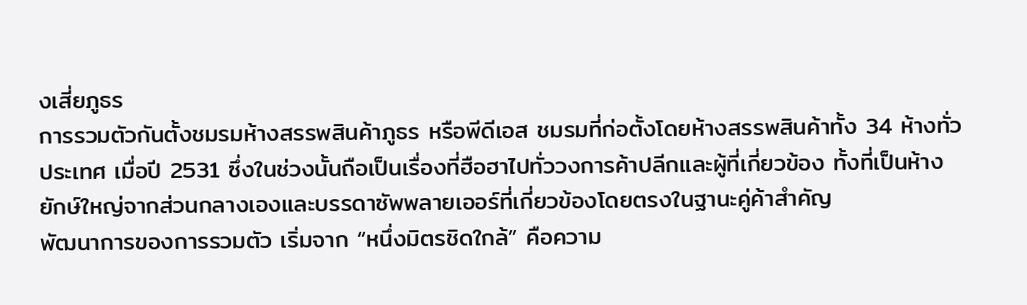งเสี่ยภูธร
การรวมตัวกันตั้งชมรมห้างสรรพสินค้าภูธร หรือพีดีเอส ชมรมที่ก่อตั้งโดยห้างสรรพสินค้าทั้ง 34 ห้างทั่วประเทศ เมื่อปี 2531 ซึ่งในช่วงนั้นถือเป็นเรื่องที่ฮือฮาไปทั่ววงการค้าปลีกและผู้ที่เกี่ยวข้อง ทั้งที่เป็นห้างยักษ์ใหญ่จากส่วนกลางเองและบรรดาซัพพลายเออร์ที่เกี่ยวข้องโดยตรงในฐานะคู่ค้าสำคัญ
พัฒนาการของการรวมตัว เริ่มจาก “หนึ่งมิตรชิดใกล้” คือความ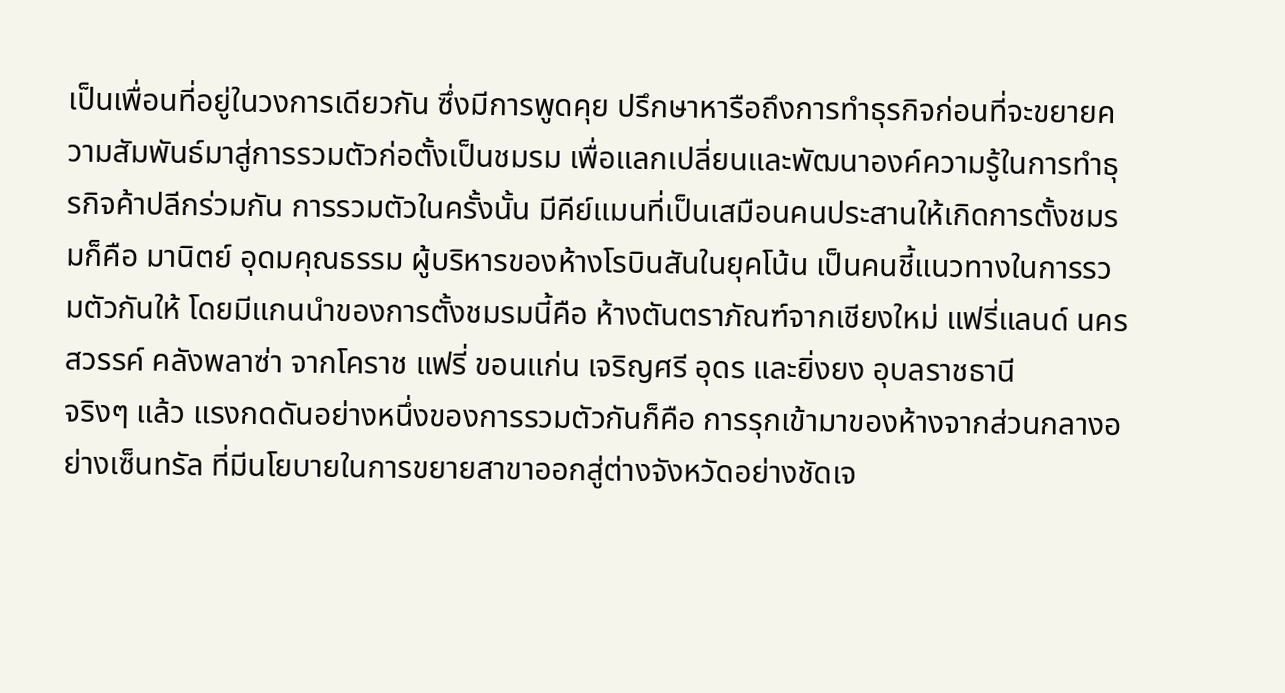เป็นเพื่อนที่อยู่ในวงการเดียวกัน ซึ่งมีการพูดคุย ปรึกษาหารือถึงการทำธุรกิจก่อนที่จะขยายความสัมพันธ์มาสู่การรวมตัวก่อตั้งเป็นชมรม เพื่อแลกเปลี่ยนและพัฒนาองค์ความรู้ในการทำธุรกิจค้าปลีกร่วมกัน การรวมตัวในครั้งนั้น มีคีย์แมนที่เป็นเสมือนคนประสานให้เกิดการตั้งชมรมก็คือ มานิตย์ อุดมคุณธรรม ผู้บริหารของห้างโรบินสันในยุคโน้น เป็นคนชี้แนวทางในการรวมตัวกันให้ โดยมีแกนนำของการตั้งชมรมนี้คือ ห้างตันตราภัณฑ์จากเชียงใหม่ แฟรี่แลนด์ นครสวรรค์ คลังพลาซ่า จากโคราช แฟรี่ ขอนแก่น เจริญศรี อุดร และยิ่งยง อุบลราชธานี
จริงๆ แล้ว แรงกดดันอย่างหนึ่งของการรวมตัวกันก็คือ การรุกเข้ามาของห้างจากส่วนกลางอย่างเซ็นทรัล ที่มีนโยบายในการขยายสาขาออกสู่ต่างจังหวัดอย่างชัดเจ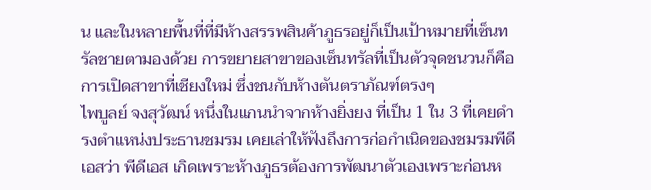น และในหลายพื้นที่ที่มีห้างสรรพสินค้าภูธรอยู่ก็เป็นเป้าหมายที่เซ็นทรัลชายตามองด้วย การขยายสาขาของเซ็นทรัลที่เป็นตัวจุดชนวนก็คือ การเปิดสาขาที่เชียงใหม่ ซึ่งชนกับห้างตันตราภัณฑ์ตรงๆ
ไพบูลย์ จงสุวัฒน์ หนึ่งในแกนนำจากห้างยิ่งยง ที่เป็น 1 ใน 3 ที่เคยดำรงตำแหน่งประธานชมรม เคยเล่าให้ฟังถึงการก่อกำเนิดของชมรมพีดีเอสว่า พีดีเอส เกิดเพราะห้างภูธรต้องการพัฒนาตัวเองเพราะก่อนห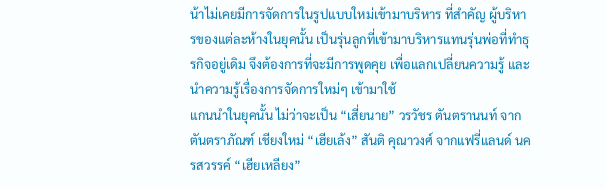น้าไม่เคยมีการจัดการในรูปแบบใหม่เข้ามาบริหาร ที่สำคัญ ผู้บริหารของแต่ละห้างในยุคนั้น เป็นรุ่นลูกที่เข้ามาบริหารแทนรุ่นพ่อที่ทำธุรกิจอยู่เดิม จึงต้องการที่จะมีการพูดคุย เพื่อแลกเปลี่ยนความรู้ และนำความรู้เรื่องการจัดการใหม่ๆ เข้ามาใช้
แกนนำในยุคนั้น ไม่ว่าจะเป็น “เสี่ยนาย” วรวัชร ตันตรานนท์ จากตันตราภัณฑ์ เชียงใหม่ “เฮียเล้ง” สันติ คุณาวงศ์ จากแฟรี่แลนด์ นครสวรรค์ “เฮียเหลียง”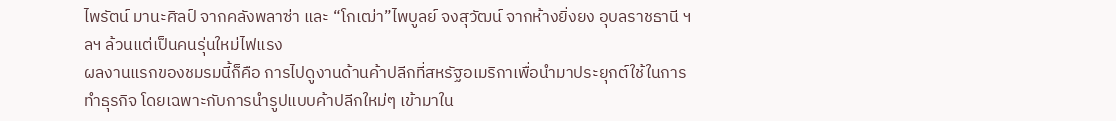ไพรัตน์ มานะศิลป์ จากคลังพลาซ่า และ “โกเฒ่า”ไพบูลย์ จงสุวัฒน์ จากห้างยิ่งยง อุบลราชธานี ฯลฯ ล้วนแต่เป็นคนรุ่นใหม่ไฟแรง
ผลงานแรกของชมรมนี้ก็คือ การไปดูงานด้านค้าปลีกที่สหรัฐอเมริกาเพื่อนำมาประยุกต์ใช้ในการทำธุรกิจ โดยเฉพาะกับการนำรูปแบบค้าปลีกใหม่ๆ เข้ามาใน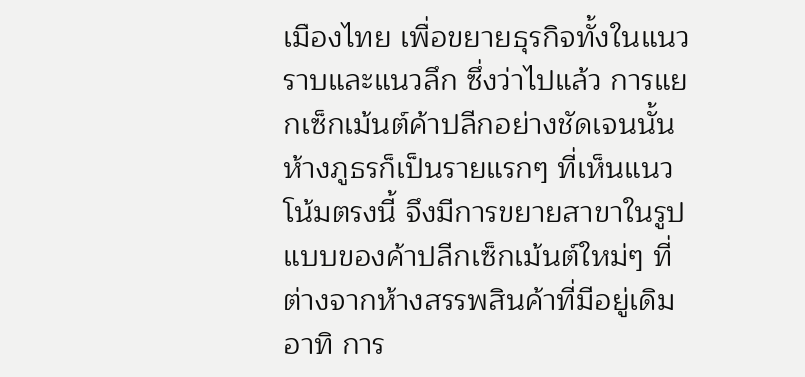เมืองไทย เพื่อขยายธุรกิจทั้งในแนวราบและแนวลึก ซึ่งว่าไปแล้ว การแยกเซ็กเม้นต์ค้าปลีกอย่างชัดเจนนั้น ห้างภูธรก็เป็นรายแรกๆ ที่เห็นแนวโน้มตรงนี้ จึงมีการขยายสาขาในรูปแบบของค้าปลีกเซ็กเม้นต์ใหม่ๆ ที่ต่างจากห้างสรรพสินค้าที่มีอยู่เดิม อาทิ การ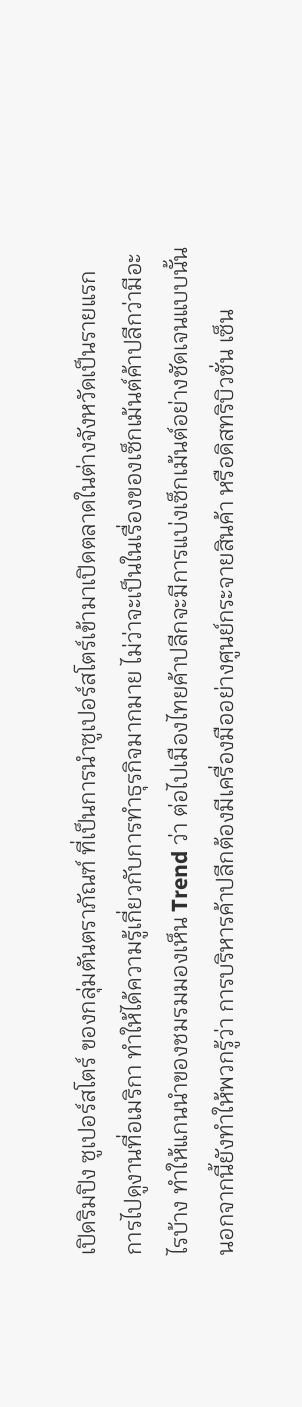เปิดริมปิง ซูเปอร์สโตร์ ของกลุ่มตันตราภัณฑ์ ที่เป็นการนำซูเปอร์สโตร์เข้ามาเปิดตลาดในต่างจังหวัดเป็นรายแรก
การไปดูงานที่อเมริกา ทำให้ได้ความรู้เกี่ยวกับการทำธุรกิจมากมาย ไม่ว่าจะเป็นในเรื่องของเซ็กเม้นต์ค้าปลีกว่ามีอะไรบ้าง ทำให้แกนนำของชมรมมองเห็น Trend ว่า ต่อไปเมืองไทยค้าปลีกจะมีการแบ่งเซ็กเม้นต์อย่างชัดเจนแบบนั้น นอกจากนี้ยังทำให้พวกรู้ว่า การบริหารค้าปลีกต้องมีเครื่องมืออย่างศูนย์กระจายสินค้า หรือดิสทริบิวชั่น เซ็น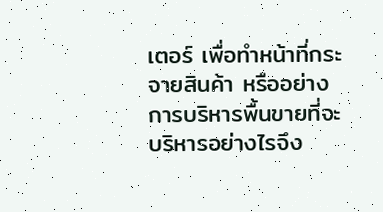เตอร์ เพื่อทำหน้าที่กระจายสินค้า หรืออย่างการบริหารพื้นขายที่จะบริหารอย่างไรจึง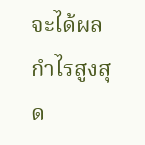จะได้ผลกำไรสูงสุด